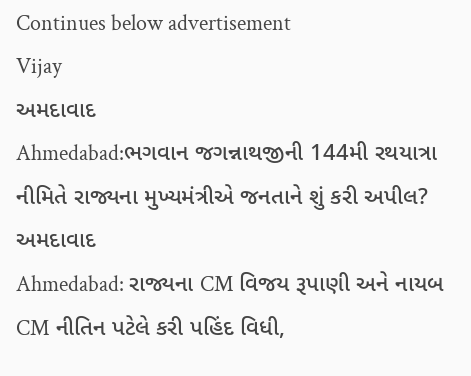Continues below advertisement
Vijay
અમદાવાદ
Ahmedabad:ભગવાન જગન્નાથજીની 144મી રથયાત્રા નીમિતે રાજ્યના મુખ્યમંત્રીએ જનતાને શું કરી અપીલ?
અમદાવાદ
Ahmedabad: રાજ્યના CM વિજય રૂપાણી અને નાયબ CM નીતિન પટેલે કરી પહિંદ વિધી,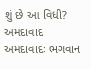શું છે આ વિધી?
અમદાવાદ
અમદાવાદઃ ભગવાન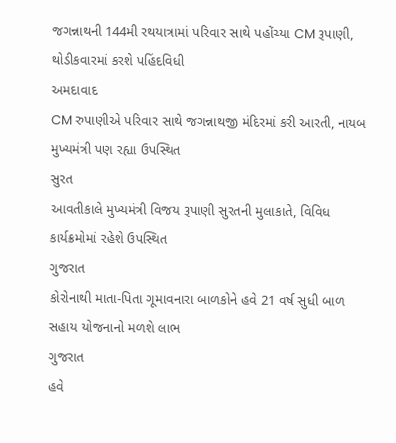જગન્નાથની 144મી રથયાત્રામાં પરિવાર સાથે પહોંચ્યા CM રૂપાણી, થોડીકવારમાં કરશે પહિંદવિધી
અમદાવાદ
CM રુપાણીએ પરિવાર સાથે જગન્નાથજી મંદિરમાં કરી આરતી, નાયબ મુખ્યમંત્રી પણ રહ્યા ઉપસ્થિત
સુરત
આવતીકાલે મુખ્યમંત્રી વિજય રૂપાણી સુરતની મુલાકાતે, વિવિધ કાર્યક્રમોમાં રહેશે ઉપસ્થિત
ગુજરાત
કોરોનાથી માતા-પિતા ગૂમાવનારા બાળકોને હવે 21 વર્ષ સુધી બાળ સહાય યોજનાનો મળશે લાભ
ગુજરાત
હવે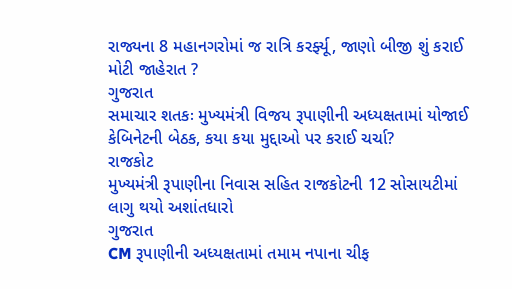રાજ્યના 8 મહાનગરોમાં જ રાત્રિ કરર્ફ્યૂ, જાણો બીજી શું કરાઈ મોટી જાહેરાત ?
ગુજરાત
સમાચાર શતકઃ મુખ્યમંત્રી વિજય રૂપાણીની અધ્યક્ષતામાં યોજાઈ કેબિનેટની બેઠક, કયા કયા મુદ્દાઓ પર કરાઈ ચર્ચા?
રાજકોટ
મુખ્યમંત્રી રૂપાણીના નિવાસ સહિત રાજકોટની 12 સોસાયટીમાં લાગુ થયો અશાંતધારો
ગુજરાત
CM રૂપાણીની અધ્યક્ષતામાં તમામ નપાના ચીફ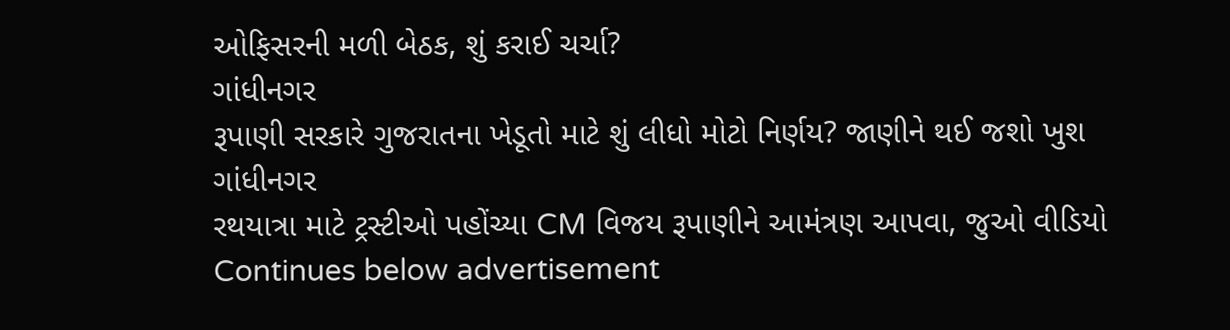ઓફિસરની મળી બેઠક, શું કરાઈ ચર્ચા?
ગાંધીનગર
રૂપાણી સરકારે ગુજરાતના ખેડૂતો માટે શું લીધો મોટો નિર્ણય? જાણીને થઈ જશો ખુશ
ગાંધીનગર
રથયાત્રા માટે ટ્રસ્ટીઓ પહોંચ્યા CM વિજય રૂપાણીને આમંત્રણ આપવા, જુઓ વીડિયો
Continues below advertisement